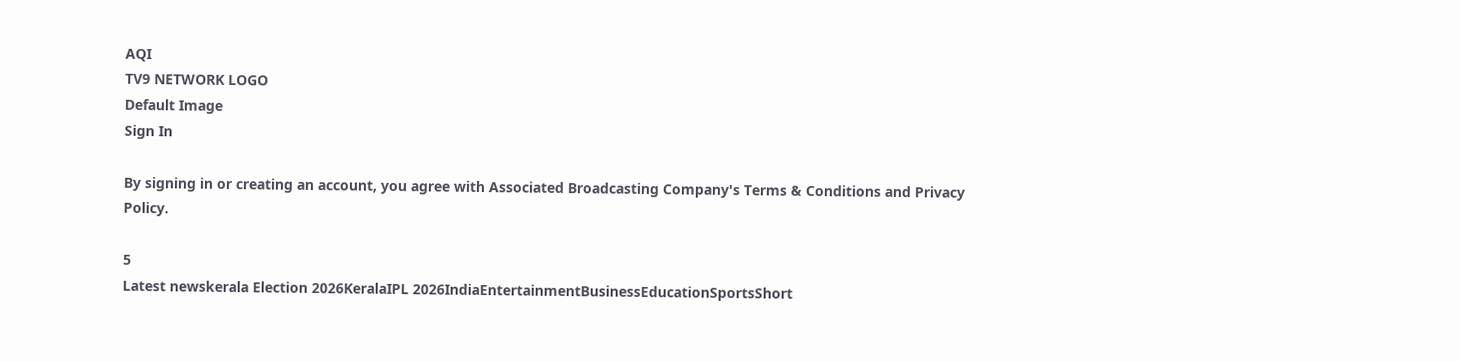AQI
TV9 NETWORK LOGO
Default Image
Sign In

By signing in or creating an account, you agree with Associated Broadcasting Company's Terms & Conditions and Privacy Policy.

5
Latest newskerala Election 2026KeralaIPL 2026IndiaEntertainmentBusinessEducationSportsShort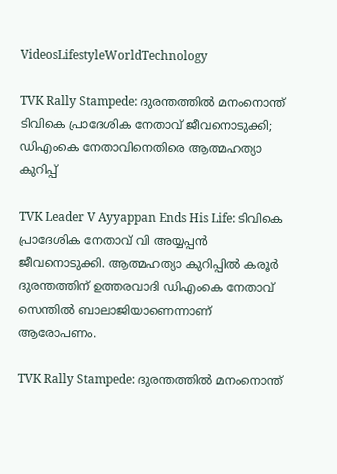VideosLifestyleWorldTechnology

TVK Rally Stampede: ദുരന്തത്തിൽ മനംനൊന്ത് ടിവികെ പ്രാദേശിക നേതാവ് ജീവനൊടുക്കി; ഡിഎംകെ നേതാവിനെതിരെ ആത്മഹത്യാ കുറിപ്പ്

TVK Leader V Ayyappan Ends His Life: ടിവികെ പ്രാദേശിക നേതാവ് വി അയ്യപ്പൻ ജീവനൊടുക്കി. ആത്മഹത്യാ കുറിപ്പിൽ കരൂർ ദുരന്തത്തിന് ഉത്തരവാദി ഡിഎംകെ നേതാവ് സെന്തിൽ ബാലാജിയാണെന്നാണ് ആരോപണം.

TVK Rally Stampede: ദുരന്തത്തിൽ മനംനൊന്ത്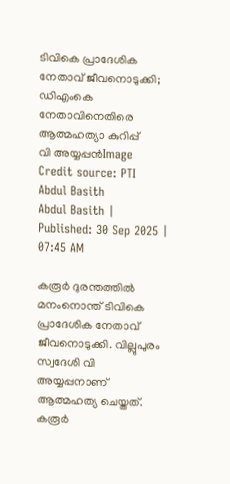ടിവികെ പ്രാദേശിക നേതാവ് ജീവനൊടുക്കി; ഡിഎംകെ നേതാവിനെതിരെ ആത്മഹത്യാ കുറിപ്പ്
വി അയ്യപ്പൻImage Credit source: PTI
Abdul Basith
Abdul Basith | Published: 30 Sep 2025 | 07:45 AM

കരൂർ ദുരന്തത്തിൽ മനംനൊന്ത് ടിവികെ പ്രാദേശിക നേതാവ് ജീവനൊടുക്കി. വില്ലുപുരം സ്വദേശി വി അയ്യപ്പനാണ് ആത്മഹത്യ ചെയ്തത്. കരൂർ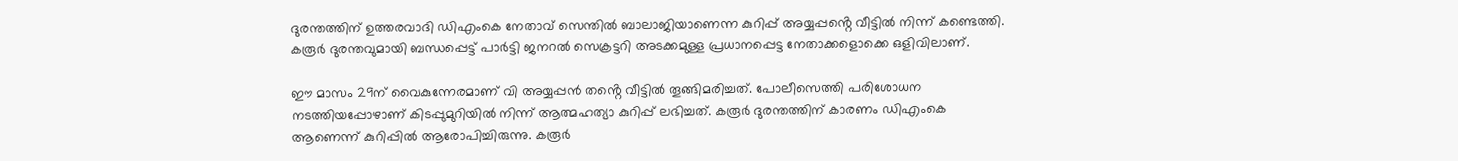ദുരന്തത്തിന് ഉത്തരവാദി ഡിഎംകെ നേതാവ് സെന്തിൽ ബാലാജിയാണെന്ന കുറിപ്പ് അയ്യപ്പൻ്റെ വീട്ടിൽ നിന്ന് കണ്ടെത്തി. കരൂർ ദുരന്തവുമായി ബന്ധപ്പെട്ട് പാർട്ടി ജനറൽ സെക്രട്ടറി അടക്കമുള്ള പ്രധാനപ്പെട്ട നേതാക്കളൊക്കെ ഒളിവിലാണ്.

ഈ മാസം 29ന് വൈകുന്നേരമാണ് വി അയ്യപ്പൻ തൻ്റെ വീട്ടിൽ തൂങ്ങിമരിച്ചത്. പോലീസെത്തി പരിശോധന നടത്തിയപ്പോഴാണ് കിടപ്പുമുറിയിൽ നിന്ന് ആത്മഹത്യാ കുറിപ്പ് ലഭിച്ചത്. കരൂർ ദുരന്തത്തിന് കാരണം ഡിഎംകെ ആണെന്ന് കുറിപ്പിൽ ആരോപിച്ചിരുന്നു. കരൂർ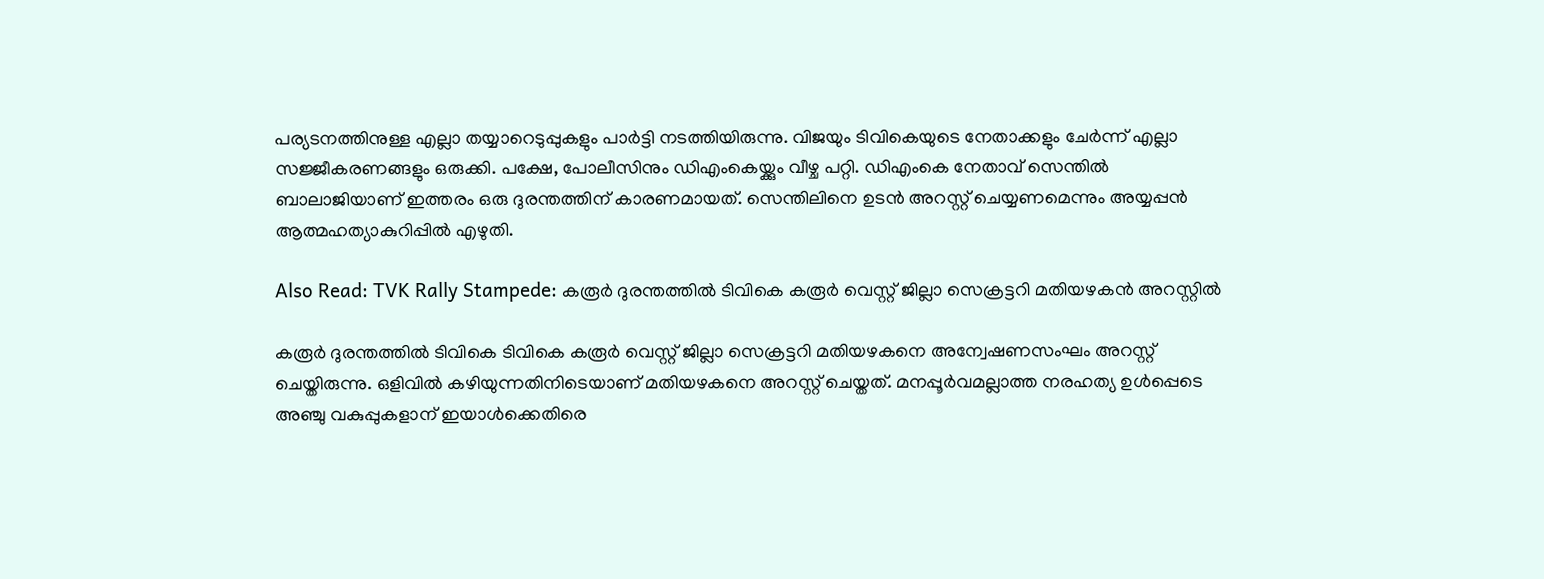പര്യടനത്തിനുള്ള എല്ലാ തയ്യാറെടുപ്പുകളും പാർട്ടി നടത്തിയിരുന്നു. വിജയും ടിവികെയുടെ നേതാക്കളും ചേർന്ന് എല്ലാ സജ്ജീകരണങ്ങളും ഒരുക്കി. പക്ഷേ, പോലീസിനും ഡിഎംകെയ്ക്കും വീഴ്ച പറ്റി. ഡിഎംകെ നേതാവ് സെന്തിൽ ബാലാജിയാണ് ഇത്തരം ഒരു ദുരന്തത്തിന് കാരണമായത്. സെന്തിലിനെ ഉടൻ അറസ്റ്റ് ചെയ്യണമെന്നും അയ്യപ്പൻ ആത്മഹത്യാകുറിപ്പിൽ എഴുതി.

Also Read: TVK Rally Stampede: കരൂർ ദുരന്തത്തിൽ ടിവികെ കരൂർ വെസ്റ്റ്‌ ജില്ലാ സെക്രട്ടറി മതിയഴകൻ അറസ്റ്റിൽ

കരൂർ ദുരന്തത്തിൽ ടിവികെ ടിവികെ കരൂർ വെസ്റ്റ് ജില്ലാ സെക്രട്ടറി മതിയഴകനെ അന്വേഷണസംഘം അറസ്റ്റ് ചെയ്തിരുന്നു. ഒളിവിൽ കഴിയുന്നതിനിടെയാണ് മതിയഴകനെ അറസ്റ്റ് ചെയ്തത്. മനപ്പൂർവമല്ലാത്ത നരഹത്യ ഉൾപ്പെടെ അഞ്ചു വകുപ്പുകളാന് ഇയാൾക്കെതിരെ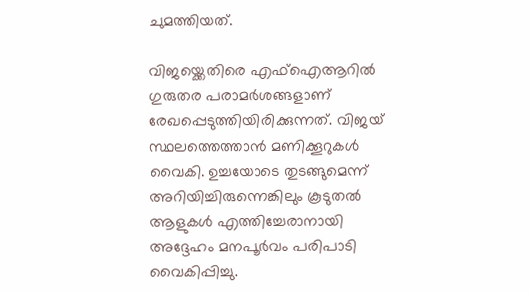ചുമത്തിയത്.

വിജയ്ക്കെതിരെ എഫ്ഐആറിൽ ഗുരുതര പരാമർശങ്ങളാണ് രേഖപ്പെടുത്തിയിരിക്കുന്നത്. വിജയ് സ്ഥലത്തെത്താൻ മണിക്കൂറുകൾ വൈകി. ഉച്ചയോടെ തുടങ്ങുമെന്ന് അറിയിച്ചിരുന്നെങ്കിലും കൂടുതൽ ആളുകൾ എത്തിച്ചേരാനായി അദ്ദേഹം മനപൂർവം പരിപാടി വൈകിപ്പിച്ചു.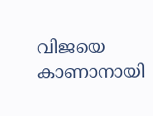വിജയെ കാണാനായി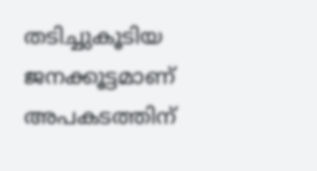തടിച്ചുകൂടിയ ജനക്കൂട്ടമാണ് അപകടത്തിന്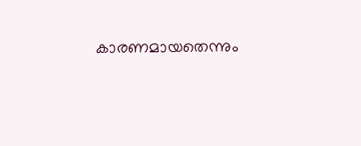കാരണമായതെന്നും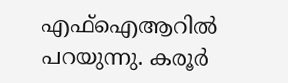എഫ്ഐആറിൽ പറയുന്നു. കരൂർ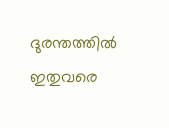ദുരന്തത്തിൽ ഇതുവരെ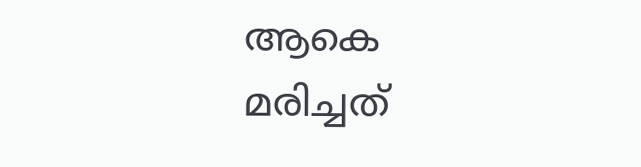ആകെ മരിച്ചത്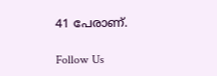41 പേരാണ്.

Follow Us